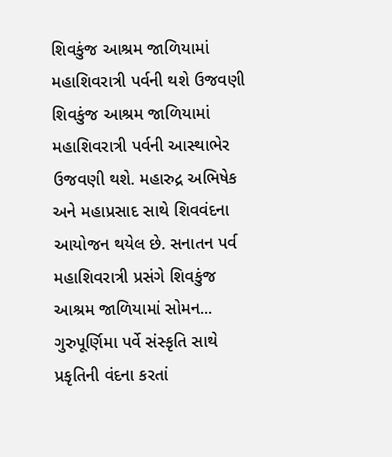શિવકુંજ આશ્રમ જાળિયામાં મહાશિવરાત્રી પર્વની થશે ઉજવણી
શિવકુંજ આશ્રમ જાળિયામાં મહાશિવરાત્રી પર્વની આસ્થાભેર ઉજવણી થશે. મહારુદ્ર અભિષેક અને મહાપ્રસાદ સાથે શિવવંદના આયોજન થયેલ છે. સનાતન પર્વ મહાશિવરાત્રી પ્રસંગે શિવકુંજ આશ્રમ જાળિયામાં સોમન...
ગુરુપૂર્ણિમા પર્વે સંસ્કૃતિ સાથે પ્રકૃતિની વંદના કરતાં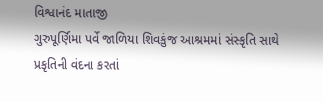વિશ્વાનંદ માતાજી
ગુરુપૂર્ણિમા પર્વે જાળિયા શિવકુંજ આશ્રમમાં સંસ્કૃતિ સાથે પ્રકૃતિની વંદના કરતાં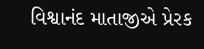વિશ્વાનંદ માતાજીએ પ્રેરક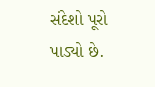સંદેશો પૂરો પાડ્યો છે.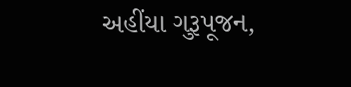અહીંયા ગુરૂપૂજન,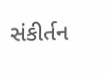સંકીર્તન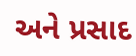અને પ્રસાદ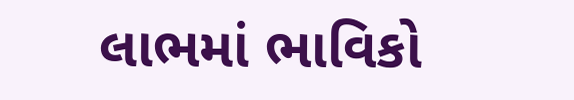લાભમાં ભાવિકો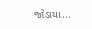જોડાયા...